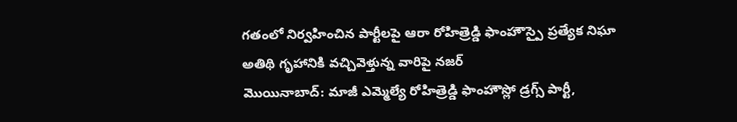గతంలో నిర్వహించిన పార్టీలపై ఆరా రోహిత్రెడ్డి ఫాంహౌస్పై ప్రత్యేక నిఘా అతిథి గృహానికి వచ్చివెళ్తున్న వారిపై నజర్
మొయినాబాద్: మాజీ ఎమ్మెల్యే రోహిత్రెడ్డి ఫాంహౌస్లో డ్రగ్స్ పార్టీ,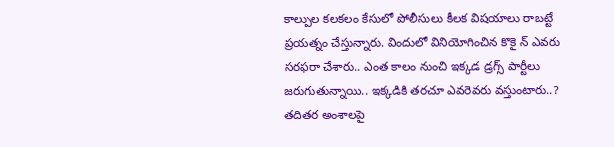కాల్పుల కలకలం కేసులో పోలీసులు కీలక విషయాలు రాబట్టే ప్రయత్నం చేస్తున్నారు. విందులో వినియోగించిన కొకై న్ ఎవరు సరఫరా చేశారు.. ఎంత కాలం నుంచి ఇక్కడ డ్రగ్స్ పార్టీలు జరుగుతున్నాయి.. ఇక్కడికి తరచూ ఎవరెవరు వస్తుంటారు..? తదితర అంశాలపై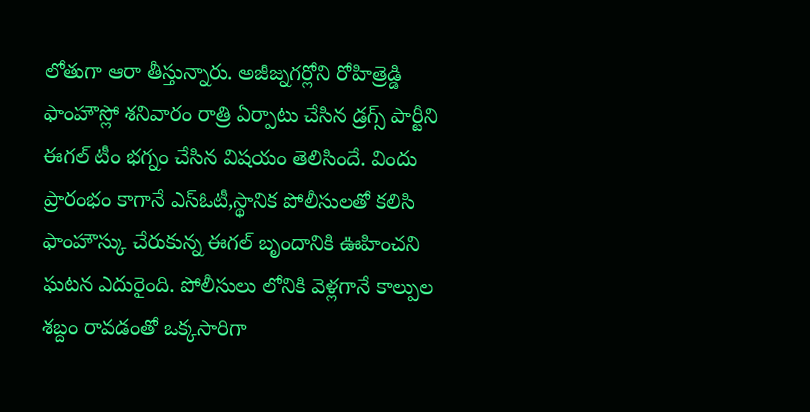లోతుగా ఆరా తీస్తున్నారు. అజీజ్నగర్లోని రోహిత్రెడ్డి ఫాంహౌస్లో శనివారం రాత్రి ఏర్పాటు చేసిన డ్రగ్స్ పార్టీని ఈగల్ టీం భగ్నం చేసిన విషయం తెలిసిందే. విందు ప్రారంభం కాగానే ఎస్ఓటీ,స్థానిక పోలీసులతో కలిసి ఫాంహౌస్కు చేరుకున్న ఈగల్ బృందానికి ఊహించని ఘటన ఎదురైంది. పోలీసులు లోనికి వెళ్లగానే కాల్పుల శబ్దం రావడంతో ఒక్కసారిగా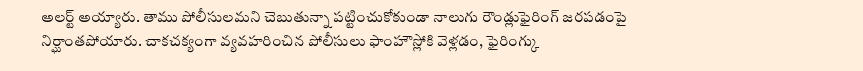అలర్ట్ అయ్యారు. తాము పోలీసులమని చెబుతున్నా పట్టించుకోకుండా నాలుగు రౌండ్లుఫైరింగ్ జరపడంపై నిర్ఘాంతపోయారు. చాకచక్యంగా వ్యవహరించిన పోలీసులు ఫాంహౌస్లోకి వెళ్లడం, ఫైరింగ్కు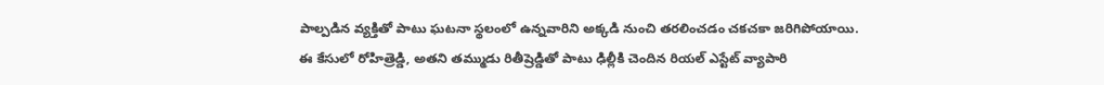పాల్పడిన వ్యక్తితో పాటు ఘటనా స్థలంలో ఉన్నవారిని అక్కడి నుంచి తరలించడం చకచకా జరిగిపోయాయి. ఈ కేసులో రోహిత్రెడ్డి, అతని తమ్ముడు రితీష్రెడ్డితో పాటు ఢిల్లీకి చెందిన రియల్ ఎస్టేట్ వ్యాపారి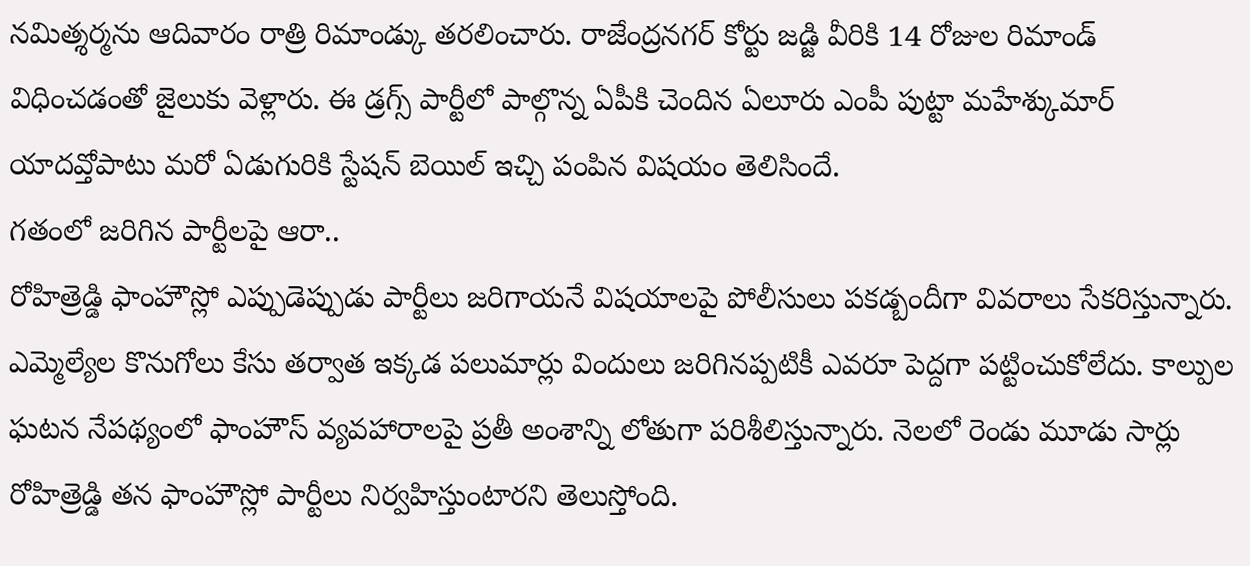నమిత్శర్మను ఆదివారం రాత్రి రిమాండ్కు తరలించారు. రాజేంద్రనగర్ కోర్టు జడ్జి వీరికి 14 రోజుల రిమాండ్ విధించడంతో జైలుకు వెళ్లారు. ఈ డ్రగ్స్ పార్టీలో పాల్గొన్న ఏపీకి చెందిన ఏలూరు ఎంపీ పుట్టా మహేశ్కుమార్ యాదవ్తోపాటు మరో ఏడుగురికి స్టేషన్ బెయిల్ ఇచ్చి పంపిన విషయం తెలిసిందే.
గతంలో జరిగిన పార్టీలపై ఆరా..
రోహిత్రెడ్డి ఫాంహౌస్లో ఎప్పుడెప్పుడు పార్టీలు జరిగాయనే విషయాలపై పోలీసులు పకడ్బందీగా వివరాలు సేకరిస్తున్నారు. ఎమ్మెల్యేల కొనుగోలు కేసు తర్వాత ఇక్కడ పలుమార్లు విందులు జరిగినప్పటికీ ఎవరూ పెద్దగా పట్టించుకోలేదు. కాల్పుల ఘటన నేపథ్యంలో ఫాంహౌస్ వ్యవహారాలపై ప్రతీ అంశాన్ని లోతుగా పరిశీలిస్తున్నారు. నెలలో రెండు మూడు సార్లు రోహిత్రెడ్డి తన ఫాంహౌస్లో పార్టీలు నిర్వహిస్తుంటారని తెలుస్తోంది.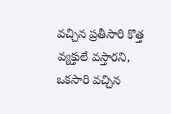వచ్చిన ప్రతీసారి కొత్త వ్యక్తులే వస్తారని, ఒకసారి వచ్చిన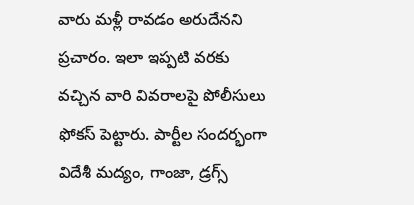వారు మళ్లీ రావడం అరుదేనని ప్రచారం. ఇలా ఇప్పటి వరకు వచ్చిన వారి వివరాలపై పోలీసులు ఫోకస్ పెట్టారు. పార్టీల సందర్భంగా విదేశీ మద్యం, గాంజా, డ్రగ్స్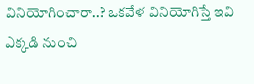వినియోగించారా..? ఒకవేళ వినియోగిస్తే ఇవి ఎక్కడి నుంచి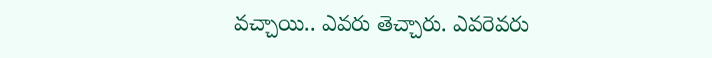వచ్చాయి.. ఎవరు తెచ్చారు. ఎవరెవరు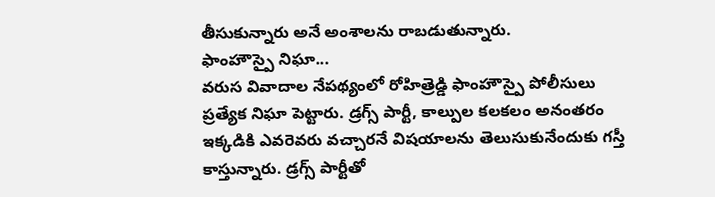తీసుకున్నారు అనే అంశాలను రాబడుతున్నారు.
ఫాంహౌస్పై నిఘా...
వరుస వివాదాల నేపథ్యంలో రోహిత్రెడ్డి ఫాంహౌస్పై పోలీసులు ప్రత్యేక నిఘా పెట్టారు. డ్రగ్స్ పార్టీ, కాల్పుల కలకలం అనంతరం ఇక్కడికి ఎవరెవరు వచ్చారనే విషయాలను తెలుసుకునేందుకు గస్తీ కాస్తున్నారు. డ్రగ్స్ పార్టీతో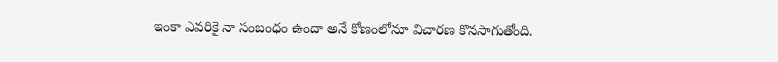ఇంకా ఎవరికై నా సంబంధం ఉందా అనే కోణంలోనూ విచారణ కొనసాగుతోంది.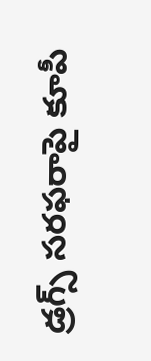డ్రగ్స్ సరఫరాపై కూపీ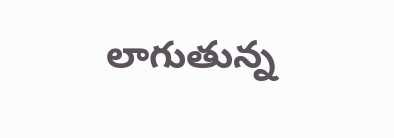లాగుతున్న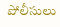పోలీసులు